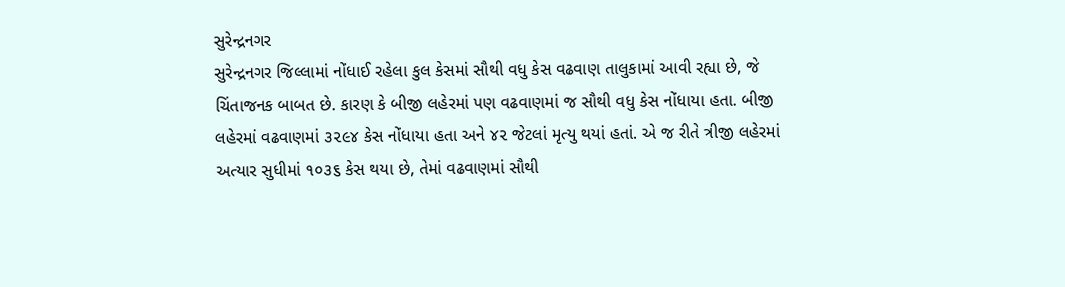સુરેન્દ્રનગર
સુરેન્દ્રનગર જિલ્લામાં નોંધાઈ રહેલા કુલ કેસમાં સૌથી વધુ કેસ વઢવાણ તાલુકામાં આવી રહ્યા છે, જે ચિંતાજનક બાબત છે. કારણ કે બીજી લહેરમાં પણ વઢવાણમાં જ સૌથી વધુ કેસ નોંધાયા હતા. બીજી લહેરમાં વઢવાણમાં ૩૨૯૪ કેસ નોંધાયા હતા અને ૪૨ જેટલાં મૃત્યુ થયાં હતાં. એ જ રીતે ત્રીજી લહેરમાં અત્યાર સુધીમાં ૧૦૩૬ કેસ થયા છે, તેમાં વઢવાણમાં સૌથી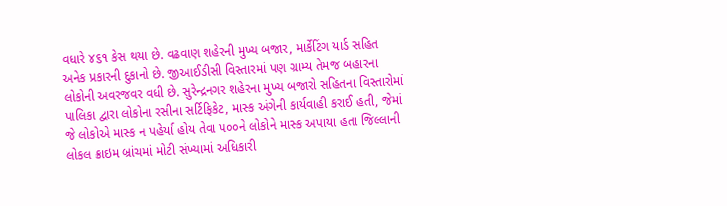વધારે ૪૬૧ કેસ થયા છે. વઢવાણ શહેરની મુખ્ય બજાર, માર્કેટિંગ યાર્ડ સહિત અનેક પ્રકારની દુકાનો છે. જીઆઈડીસી વિસ્તારમાં પણ ગ્રામ્ય તેમજ બહારના લોકોની અવરજવર વધી છે. સુરેન્દ્રનગર શહેરના મુખ્ય બજારો સહિતના વિસ્તારોમાં પાલિકા દ્વારા લોકોના રસીના સર્ટિફિકેટ, માસ્ક અંગેની કાર્યવાહી કરાઈ હતી, જેમાં જે લોકોએ માસ્ક ન પહેર્યા હોય તેવા ૫૦૦ને લોકોને માસ્ક અપાયા હતા જિલ્લાની લોકલ ક્રાઇમ બ્રાંચમાં મોટી સંખ્યામાં અધિકારી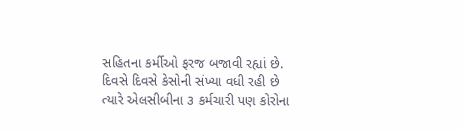સહિતના કર્મીઓ ફરજ બજાવી રહ્યાં છે. દિવસે દિવસે કેસોની સંખ્યા વધી રહી છે ત્યારે એલસીબીના ૩ કર્મચારી પણ કોરોના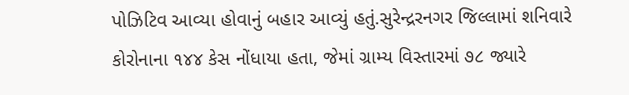પોઝિટિવ આવ્યા હોવાનું બહાર આવ્યું હતું.સુરેન્દ્રરનગર જિલ્લામાં શનિવારે કોરોનાના ૧૪૪ કેસ નોંધાયા હતા, જેમાં ગ્રામ્ય વિસ્તારમાં ૭૮ જ્યારે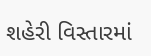શહેરી વિસ્તારમાં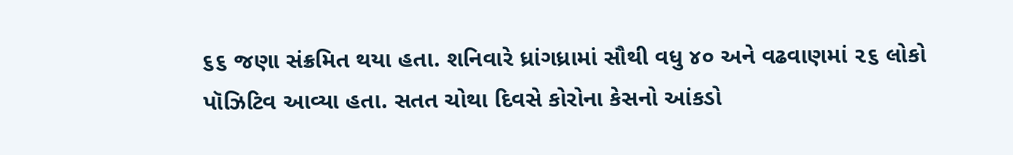૬૬ જણા સંક્રમિત થયા હતા. શનિવારે ધ્રાંગધ્રામાં સૌથી વધુ ૪૦ અને વઢવાણમાં ૨૬ લોકો પૉઝિટિવ આવ્યા હતા. સતત ચોથા દિવસે કોરોના કેસનો આંકડો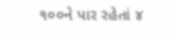૧૦૦ને પાર રહેતાં ૪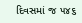દિવસમાં જ ૫૪૬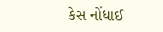કેસ નોંધાઈ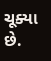ચૂક્યા છે.